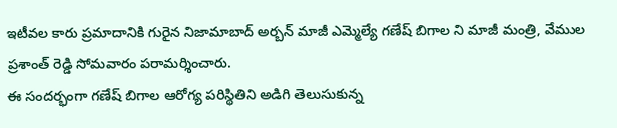ఇటీవల కారు ప్రమాదానికి గురైన నిజామాబాద్ అర్బన్ మాజీ ఎమ్మెల్యే గణేష్ బిగాల ని మాజీ మంత్రి, వేముల ప్రశాంత్ రెడ్డి సోమవారం పరామర్శించారు.
ఈ సందర్భంగా గణేష్ బిగాల ఆరోగ్య పరిస్థితిని అడిగి తెలుసుకున్న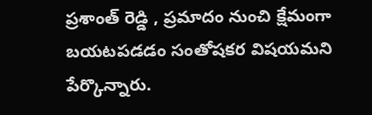ప్రశాంత్ రెడ్డి , ప్రమాదం నుంచి క్షేమంగా బయటపడడం సంతోషకర విషయమని పేర్కొన్నారు.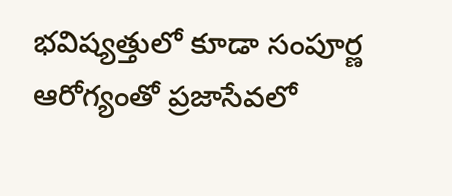భవిష్యత్తులో కూడా సంపూర్ణ ఆరోగ్యంతో ప్రజాసేవలో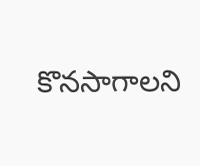కొనసాగాలని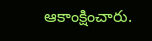ఆకాంక్షించారు.